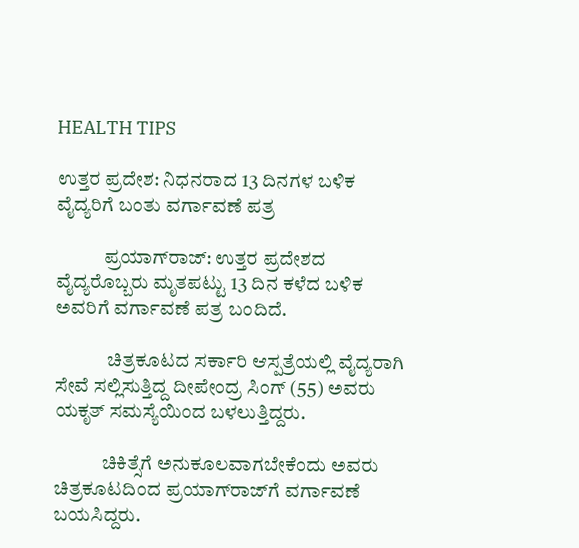HEALTH TIPS

ಉತ್ತರ ಪ್ರದೇಶ: ನಿಧನರಾದ 13 ದಿನಗಳ ಬಳಿಕ ವೈದ್ಯರಿಗೆ ಬಂತು ವರ್ಗಾವಣೆ ಪತ್ರ

            ಪ್ರಯಾಗ್‌ರಾಜ್‌: ಉತ್ತರ ಪ್ರದೇಶದ ವೈದ್ಯರೊಬ್ಬರು ಮೃತಪಟ್ಟು 13 ದಿನ ಕಳೆದ ಬಳಿಕ ಅವರಿಗೆ ವರ್ಗಾವಣೆ ಪತ್ರ ಬಂದಿದೆ.

             ಚಿತ್ರಕೂಟದ ಸರ್ಕಾರಿ ಆಸ್ಪತ್ರೆಯಲ್ಲಿ ವೈದ್ಯರಾಗಿ ಸೇವೆ ಸಲ್ಲಿಸುತ್ತಿದ್ದ ದೀಪೇಂದ್ರ ಸಿಂಗ್ (55) ಅವರು ಯಕೃತ್ ಸಮಸ್ಯೆಯಿಂದ ಬಳಲುತ್ತಿದ್ದರು.

            ಚಿಕಿತ್ಸೆಗೆ ಅನುಕೂಲವಾಗಬೇಕೆಂದು ಅವರು ಚಿತ್ರಕೂಟದಿಂದ ಪ್ರಯಾಗ್‌ರಾಜ್‌ಗೆ ವರ್ಗಾವಣೆ ಬಯಸಿದ್ದರು.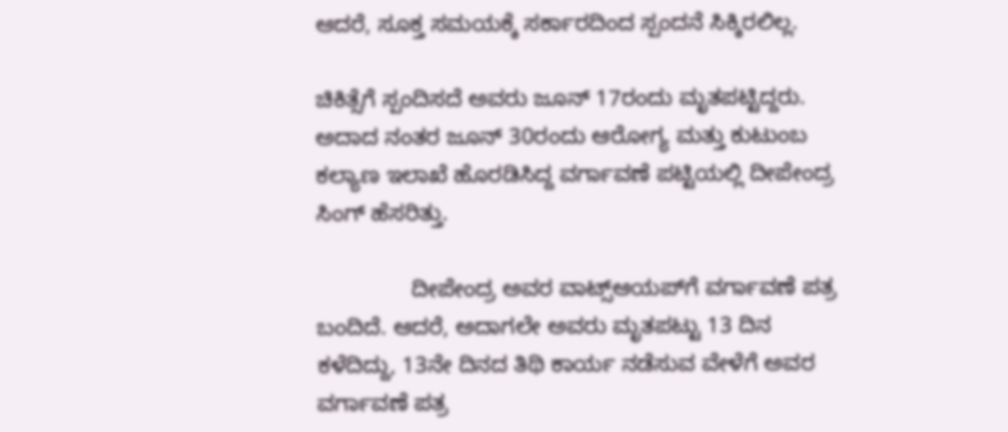ಆದರೆ, ಸೂಕ್ತ ಸಮಯಕ್ಕೆ ಸರ್ಕಾರದಿಂದ ಸ್ಪಂದನೆ ಸಿಕ್ಕಿರಲಿಲ್ಲ.

ಚಿಕಿತ್ಸೆಗೆ ಸ್ಪಂದಿಸದೆ ಅವರು ಜೂನ್ 17ರಂದು ಮೃತಪಟ್ಟಿದ್ದರು. ಅದಾದ ನಂತರ ಜೂನ್ 30ರಂದು ಆರೋಗ್ಯ ಮತ್ತು ಕುಟುಂಬ ಕಲ್ಯಾಣ ಇಲಾಖೆ ಹೊರಡಿಸಿದ್ದ ವರ್ಗಾವಣೆ ಪಟ್ಟಿಯಲ್ಲಿ ದೀಪೇಂದ್ರ ಸಿಂಗ್ ಹೆಸರಿತ್ತು.

               ದೀಪೇಂದ್ರ ಅವರ ವಾಟ್ಸ್‌ಆಯಪ್‌ಗೆ ವರ್ಗಾವಣೆ ಪತ್ರ ಬಂದಿದೆ. ಆದರೆ, ಅದಾಗಲೇ ಅವರು ಮೃತಪಟ್ಟು 13 ದಿನ ಕಳೆದಿದ್ದು, 13ನೇ ದಿನದ ತಿಥಿ ಕಾರ್ಯ ನಡೆಸುವ ವೇಳೆಗೆ ಅವರ ವರ್ಗಾವಣೆ ಪತ್ರ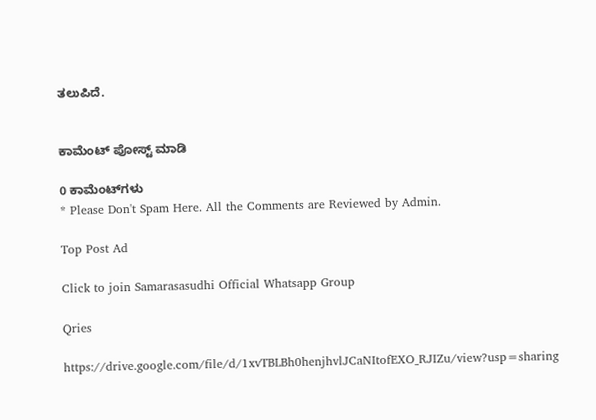ತಲುಪಿದೆ.


ಕಾಮೆಂಟ್‌‌ ಪೋಸ್ಟ್‌ ಮಾಡಿ

0 ಕಾಮೆಂಟ್‌ಗಳು
* Please Don't Spam Here. All the Comments are Reviewed by Admin.

Top Post Ad

Click to join Samarasasudhi Official Whatsapp Group

Qries

https://drive.google.com/file/d/1xvTBLBh0henjhvlJCaNItofEXO_RJIZu/view?usp=sharing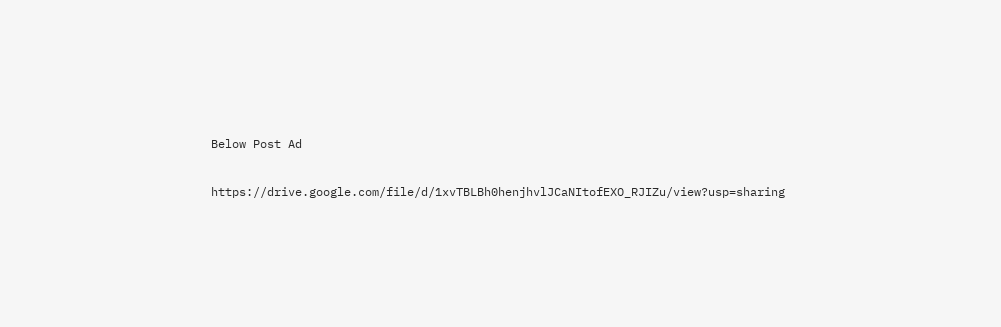Below Post Ad

https://drive.google.com/file/d/1xvTBLBh0henjhvlJCaNItofEXO_RJIZu/view?usp=sharing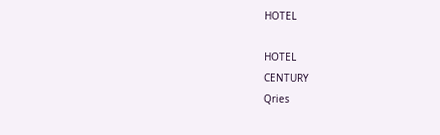HOTEL

HOTEL
CENTURY
Qries